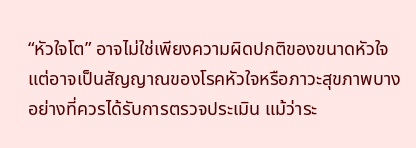“หัวใจโต” อาจไม่ใช่เพียงความผิดปกติของขนาดหัวใจ แต่อาจเป็นสัญญาณของโรคหัวใจหรือภาวะสุขภาพบางอย่างที่ควรได้รับการตรวจประเมิน แม้ว่าระ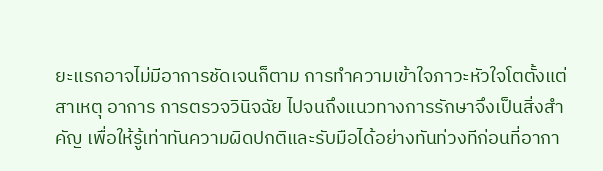ยะแรกอาจไม่มีอาการชัดเจนก็ตาม การทำความเข้าใจภาวะหัวใจโตตั้งแต่สาเหตุ อาการ การตรวจวินิจฉัย ไปจนถึงแนวทางการรักษาจึงเป็นสิ่งสำคัญ เพื่อให้รู้เท่าทันความผิดปกติและรับมือได้อย่างทันท่วงทีก่อนที่อากา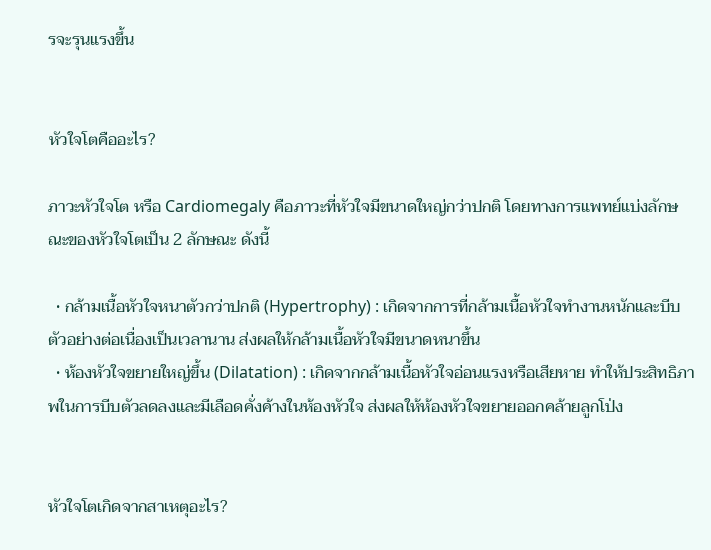รจะรุนแรงขึ้น


หัวใจโตคืออะไร?

ภาวะหัวใจโต หรือ Cardiomegaly คือภาวะที่หัวใจมีขนาดใหญ่กว่าปกติ โดยทางการแพทย์แบ่งลักษณะของหัวใจโตเป็น 2 ลักษณะ ดังนี้

  • กล้ามเนื้อหัวใจหนาตัวกว่าปกติ (Hypertrophy) : เกิดจากการที่กล้ามเนื้อหัวใจทำงานหนักและบีบตัวอย่างต่อเนื่องเป็นเวลานาน ส่งผลให้กล้ามเนื้อหัวใจมีขนาดหนาขึ้น
  • ห้องหัวใจขยายใหญ่ขึ้น (Dilatation) : เกิดจากกล้ามเนื้อหัวใจอ่อนแรงหรือเสียหาย ทำให้ประสิทธิภาพในการบีบตัวลดลงและมีเลือดคั่งค้างในห้องหัวใจ ส่งผลให้ห้องหัวใจขยายออกคล้ายลูกโป่ง


หัวใจโตเกิดจากสาเหตุอะไร?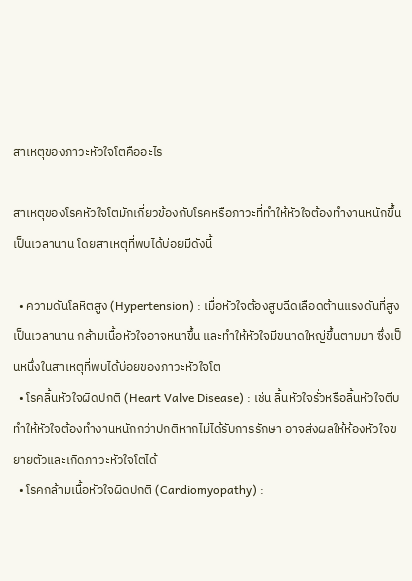สาเหตุของภาวะหัวใจโตคืออะไร

สาเหตุของโรคหัวใจโตมักเกี่ยวข้องกับโรคหรือภาวะที่ทำให้หัวใจต้องทำงานหนักขึ้นเป็นเวลานาน โดยสาเหตุที่พบได้บ่อยมีดังนี้

  • ความดันโลหิตสูง (Hypertension) : เมื่อหัวใจต้องสูบฉีดเลือดต้านแรงดันที่สูงเป็นเวลานาน กล้ามเนื้อหัวใจอาจหนาขึ้น และทำให้หัวใจมีขนาดใหญ่ขึ้นตามมา ซึ่งเป็นหนึ่งในสาเหตุที่พบได้บ่อยของภาวะหัวใจโต
  • โรคลิ้นหัวใจผิดปกติ (Heart Valve Disease) : เช่น ลิ้นหัวใจรั่วหรือลิ้นหัวใจตีบ ทำให้หัวใจต้องทำงานหนักกว่าปกติหากไม่ได้รับการรักษา อาจส่งผลให้ห้องหัวใจขยายตัวและเกิดภาวะหัวใจโตได้
  • โรคกล้ามเนื้อหัวใจผิดปกติ (Cardiomyopathy) :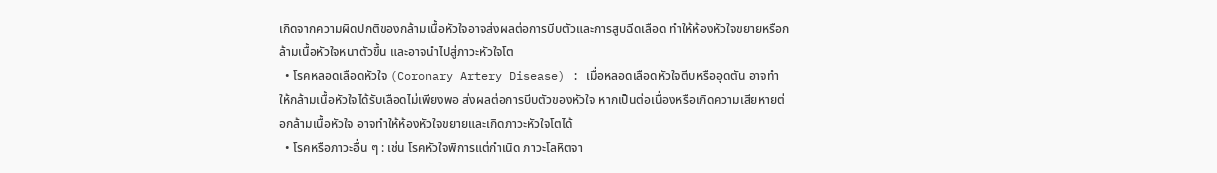เกิดจากความผิดปกติของกล้ามเนื้อหัวใจอาจส่งผลต่อการบีบตัวและการสูบฉีดเลือด ทำให้ห้องหัวใจขยายหรือกล้ามเนื้อหัวใจหนาตัวขึ้น และอาจนำไปสู่ภาวะหัวใจโต
  • โรคหลอดเลือดหัวใจ (Coronary Artery Disease) : เมื่อหลอดเลือดหัวใจตีบหรืออุดตัน อาจทำให้กล้ามเนื้อหัวใจได้รับเลือดไม่เพียงพอ ส่งผลต่อการบีบตัวของหัวใจ หากเป็นต่อเนื่องหรือเกิดความเสียหายต่อกล้ามเนื้อหัวใจ อาจทำให้ห้องหัวใจขยายและเกิดภาวะหัวใจโตได้
  • โรคหรือภาวะอื่น ๆ : เช่น โรคหัวใจพิการแต่กำเนิด ภาวะโลหิตจา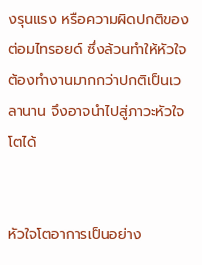งรุนแรง หรือความผิดปกติของต่อมไทรอยด์ ซึ่งล้วนทำให้หัวใจต้องทำงานมากกว่าปกติเป็นเวลานาน จึงอาจนำไปสู่ภาวะหัวใจโตได้


หัวใจโตอาการเป็นอย่าง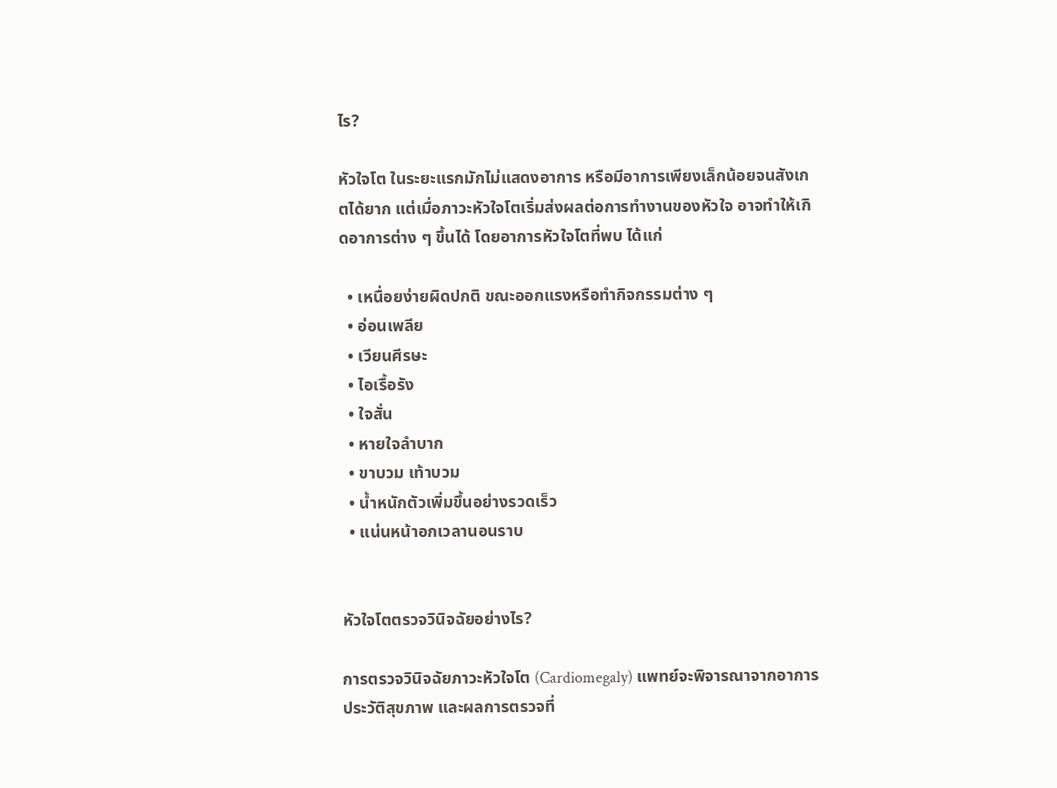ไร?

หัวใจโต ในระยะแรกมักไม่แสดงอาการ หรือมีอาการเพียงเล็กน้อยจนสังเกตได้ยาก แต่เมื่อภาวะหัวใจโตเริ่มส่งผลต่อการทำงานของหัวใจ อาจทำให้เกิดอาการต่าง ๆ ขึ้นได้ โดยอาการหัวใจโตที่พบ ได้แก่

  • เหนื่อยง่ายผิดปกติ ขณะออกแรงหรือทำกิจกรรมต่าง ๆ
  • อ่อนเพลีย
  • เวียนศีรษะ
  • ไอเรื้อรัง
  • ใจสั่น
  • หายใจลำบาก
  • ขาบวม เท้าบวม
  • น้ำหนักตัวเพิ่มขึ้นอย่างรวดเร็ว
  • แน่นหน้าอกเวลานอนราบ


หัวใจโตตรวจวินิจฉัยอย่างไร?

การตรวจวินิจฉัยภาวะหัวใจโต (Cardiomegaly) แพทย์จะพิจารณาจากอาการ ประวัติสุขภาพ และผลการตรวจที่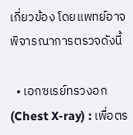เกี่ยวข้อง โดยแพทย์อาจพิจารณาการตรวจดังนี้

  • เอกซเรย์ทรวงอก (Chest X-ray) : เพื่อตร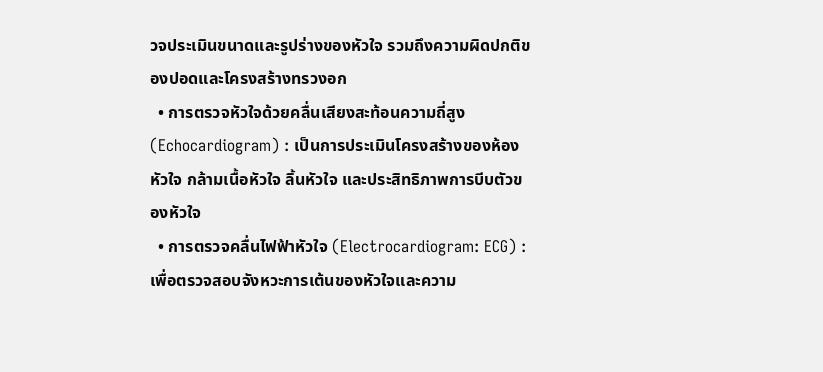วจประเมินขนาดและรูปร่างของหัวใจ รวมถึงความผิดปกติของปอดและโครงสร้างทรวงอก
  • การตรวจหัวใจด้วยคลื่นเสียงสะท้อนความถี่สูง (Echocardiogram) : เป็นการประเมินโครงสร้างของห้องหัวใจ กล้ามเนื้อหัวใจ ลิ้นหัวใจ และประสิทธิภาพการบีบตัวของหัวใจ
  • การตรวจคลื่นไฟฟ้าหัวใจ (Electrocardiogram: ECG) : เพื่อตรวจสอบจังหวะการเต้นของหัวใจและความ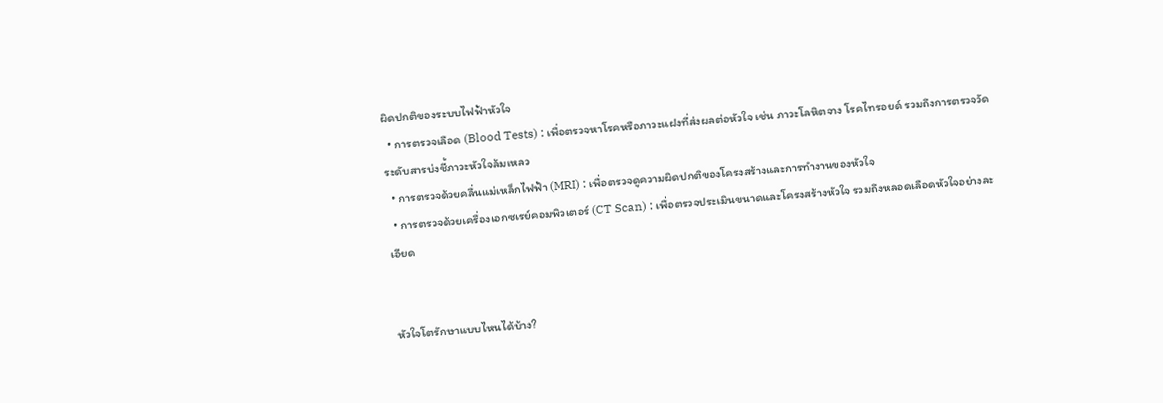ผิดปกติของระบบไฟฟ้าหัวใจ
  • การตรวจเลือด (Blood Tests) : เพื่อตรวจหาโรคหรือภาวะแฝงที่ส่งผลต่อหัวใจ เช่น ภาวะโลหิตจาง โรคไทรอยด์ รวมถึงการตรวจวัดระดับสารบ่งชี้ภาวะหัวใจล้มเหลว
  • การตรวจด้วยคลื่นแม่เหล็กไฟฟ้า (MRI) : เพื่อตรวจดูความผิดปกติของโครงสร้างและการทำงานของหัวใจ
  • การตรวจด้วยเครื่องเอกซเรย์คอมพิวเตอร์ (CT Scan) : เพื่อตรวจประเมินขนาดและโครงสร้างหัวใจ รวมถึงหลอดเลือดหัวใจอย่างละเอียด


หัวใจโตรักษาแบบไหนได้บ้าง?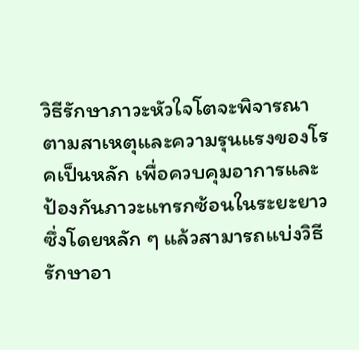วิธีรักษาภาวะหัวใจโตจะพิจารณาตามสาเหตุและความรุนแรงของโรคเป็นหลัก เพื่อควบคุมอาการและป้องกันภาวะแทรกซ้อนในระยะยาว ซึ่งโดยหลัก ๆ แล้วสามารถแบ่งวิธีรักษาอา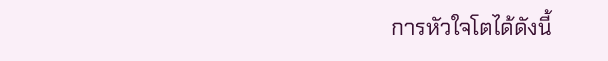การหัวใจโตได้ดังนี้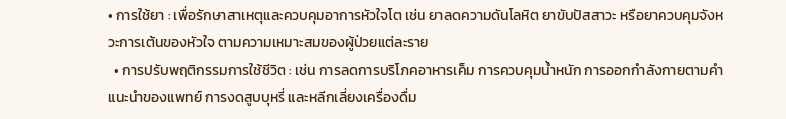• การใช้ยา : เพื่อรักษาสาเหตุและควบคุมอาการหัวใจโต เช่น ยาลดความดันโลหิต ยาขับปัสสาวะ หรือยาควบคุมจังหวะการเต้นของหัวใจ ตามความเหมาะสมของผู้ป่วยแต่ละราย
  • การปรับพฤติกรรมการใช้ชีวิต : เช่น การลดการบริโภคอาหารเค็ม การควบคุมน้ำหนัก การออกกำลังกายตามคำแนะนำของแพทย์ การงดสูบบุหรี่ และหลีกเลี่ยงเครื่องดื่ม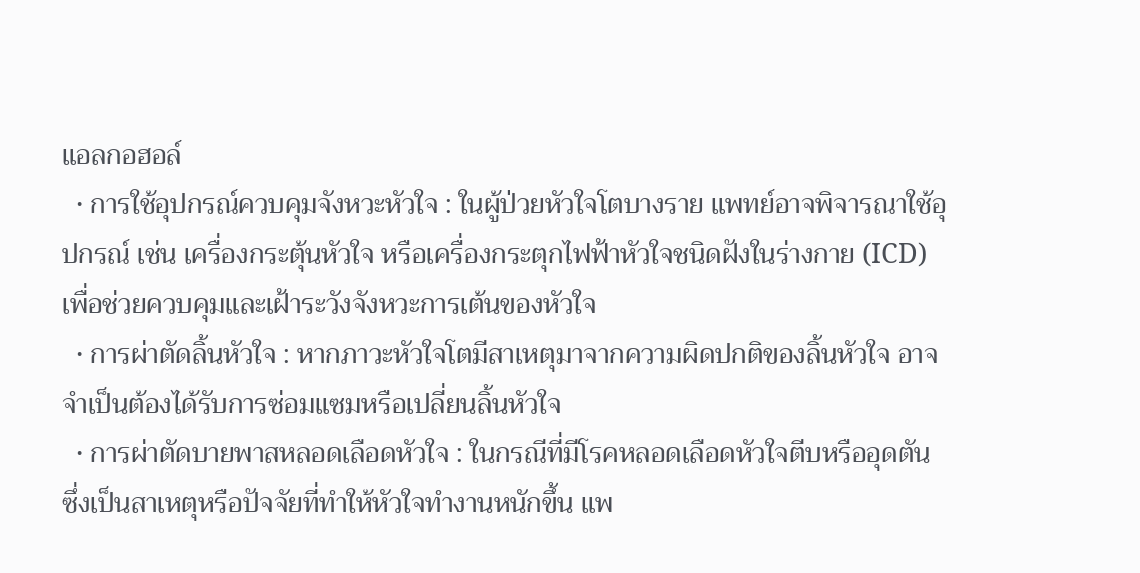แอลกอฮอล์
  • การใช้อุปกรณ์ควบคุมจังหวะหัวใจ : ในผู้ป่วยหัวใจโตบางราย แพทย์อาจพิจารณาใช้อุปกรณ์ เช่น เครื่องกระตุ้นหัวใจ หรือเครื่องกระตุกไฟฟ้าหัวใจชนิดฝังในร่างกาย (ICD) เพื่อช่วยควบคุมและเฝ้าระวังจังหวะการเต้นของหัวใจ
  • การผ่าตัดลิ้นหัวใจ : หากภาวะหัวใจโตมีสาเหตุมาจากความผิดปกติของลิ้นหัวใจ อาจจำเป็นต้องได้รับการซ่อมแซมหรือเปลี่ยนลิ้นหัวใจ
  • การผ่าตัดบายพาสหลอดเลือดหัวใจ : ในกรณีที่มีโรคหลอดเลือดหัวใจตีบหรืออุดตัน ซึ่งเป็นสาเหตุหรือปัจจัยที่ทำให้หัวใจทำงานหนักขึ้น แพ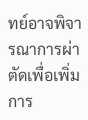ทย์อาจพิจารณาการผ่าตัดเพื่อเพิ่มการ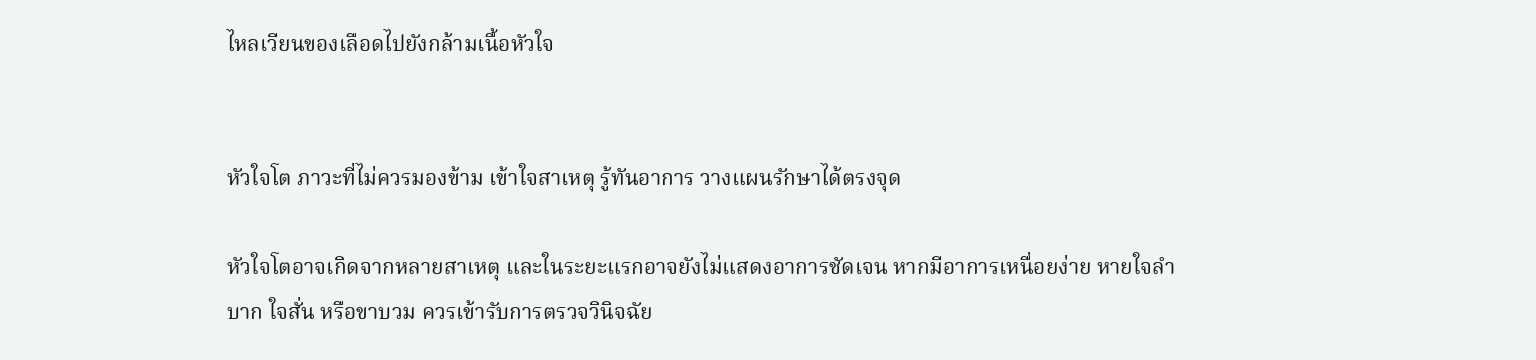ไหลเวียนของเลือดไปยังกล้ามเนื้อหัวใจ


หัวใจโต ภาวะที่ไม่ควรมองข้าม เข้าใจสาเหตุ รู้ทันอาการ วางแผนรักษาได้ตรงจุด

หัวใจโตอาจเกิดจากหลายสาเหตุ และในระยะแรกอาจยังไม่แสดงอาการชัดเจน หากมีอาการเหนื่อยง่าย หายใจลำบาก ใจสั่น หรือขาบวม ควรเข้ารับการตรวจวินิจฉัย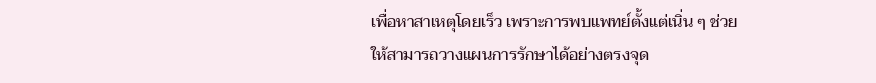เพื่อหาสาเหตุโดยเร็ว เพราะการพบแพทย์ตั้งแต่เนิ่น ๆ ช่วยให้สามารถวางแผนการรักษาได้อย่างตรงจุด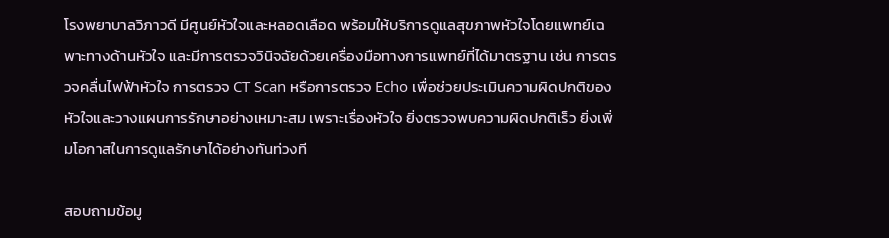โรงพยาบาลวิภาวดี มีศูนย์หัวใจและหลอดเลือด พร้อมให้บริการดูแลสุขภาพหัวใจโดยแพทย์เฉพาะทางด้านหัวใจ และมีการตรวจวินิจฉัยด้วยเครื่องมือทางการแพทย์ที่ได้มาตรฐาน เช่น การตรวจคลื่นไฟฟ้าหัวใจ การตรวจ CT Scan หรือการตรวจ Echo เพื่อช่วยประเมินความผิดปกติของหัวใจและวางแผนการรักษาอย่างเหมาะสม เพราะเรื่องหัวใจ ยิ่งตรวจพบความผิดปกติเร็ว ยิ่งเพิ่มโอกาสในการดูแลรักษาได้อย่างทันท่วงที

สอบถามข้อมู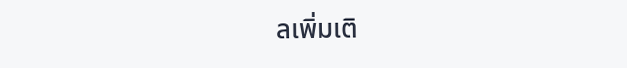ลเพิ่มเติ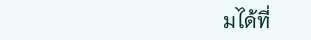มได้ที่